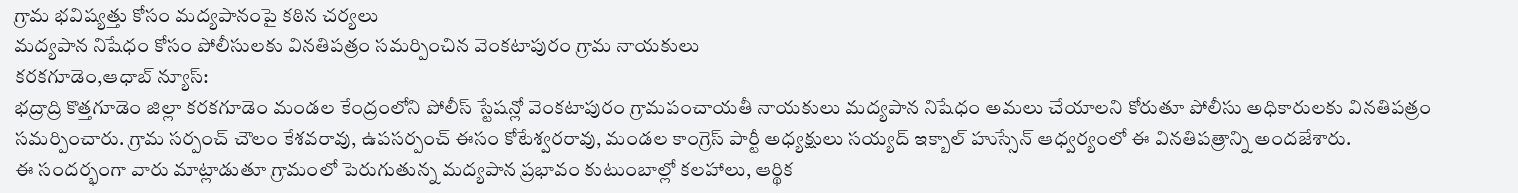గ్రామ భవిష్యత్తు కోసం మద్యపానంపై కఠిన చర్యలు
మద్యపాన నిషేధం కోసం పోలీసులకు వినతిపత్రం సమర్పించిన వెంకటాపురం గ్రామ నాయకులు
కరకగూడెం,ఆధాబ్ న్యూస్:
భద్రాద్రి కొత్తగూడెం జిల్లా కరకగూడెం మండల కేంద్రంలోని పోలీస్ స్టేషన్లో వెంకటాపురం గ్రామపంచాయతీ నాయకులు మద్యపాన నిషేధం అమలు చేయాలని కోరుతూ పోలీసు అధికారులకు వినతిపత్రం సమర్పించారు. గ్రామ సర్పంచ్ చౌలం కేశవరావు, ఉపసర్పంచ్ ఈసం కోటేశ్వరరావు, మండల కాంగ్రెస్ పార్టీ అధ్యక్షులు సయ్యద్ ఇక్బాల్ హుస్సేన్ ఆధ్వర్యంలో ఈ వినతిపత్రాన్ని అందజేశారు.
ఈ సందర్భంగా వారు మాట్లాడుతూ గ్రామంలో పెరుగుతున్న మద్యపాన ప్రభావం కుటుంబాల్లో కలహాలు, ఆర్థిక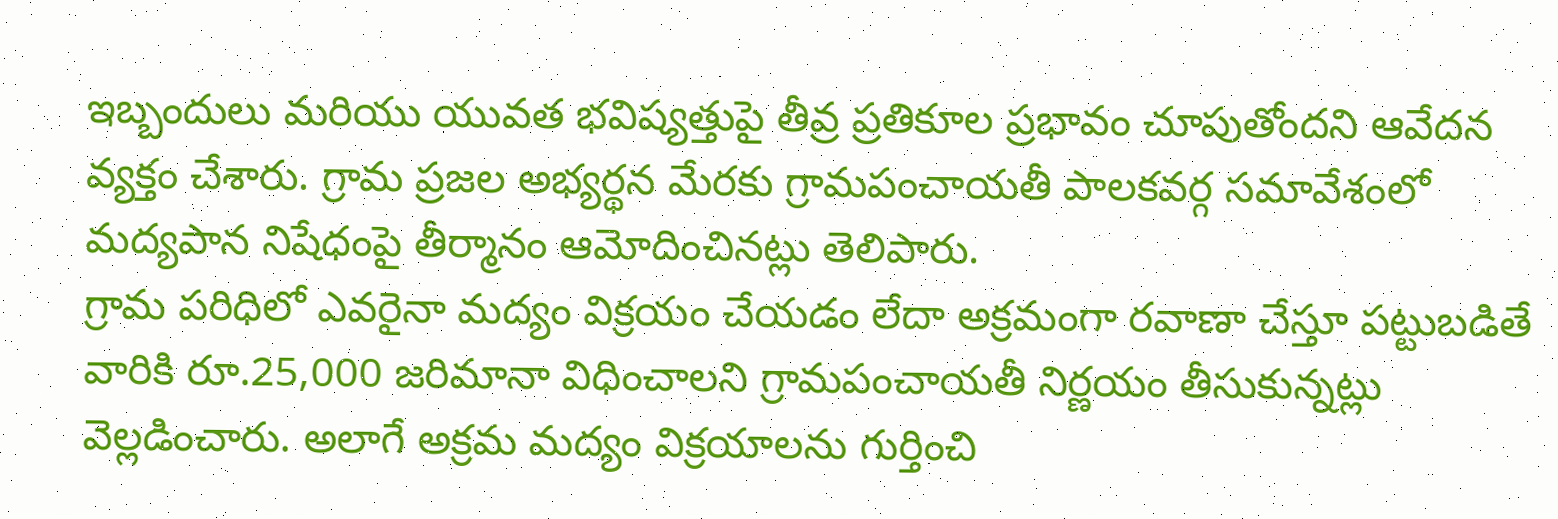ఇబ్బందులు మరియు యువత భవిష్యత్తుపై తీవ్ర ప్రతికూల ప్రభావం చూపుతోందని ఆవేదన వ్యక్తం చేశారు. గ్రామ ప్రజల అభ్యర్థన మేరకు గ్రామపంచాయతీ పాలకవర్గ సమావేశంలో మద్యపాన నిషేధంపై తీర్మానం ఆమోదించినట్లు తెలిపారు.
గ్రామ పరిధిలో ఎవరైనా మద్యం విక్రయం చేయడం లేదా అక్రమంగా రవాణా చేస్తూ పట్టుబడితే వారికి రూ.25,000 జరిమానా విధించాలని గ్రామపంచాయతీ నిర్ణయం తీసుకున్నట్లు వెల్లడించారు. అలాగే అక్రమ మద్యం విక్రయాలను గుర్తించి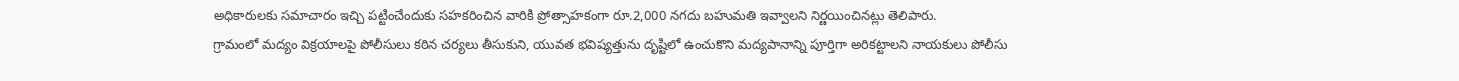అధికారులకు సమాచారం ఇచ్చి పట్టించేందుకు సహకరించిన వారికి ప్రోత్సాహకంగా రూ.2,000 నగదు బహుమతి ఇవ్వాలని నిర్ణయించినట్లు తెలిపారు.
గ్రామంలో మద్యం విక్రయాలపై పోలీసులు కఠిన చర్యలు తీసుకుని, యువత భవిష్యత్తును దృష్టిలో ఉంచుకొని మద్యపానాన్ని పూర్తిగా అరికట్టాలని నాయకులు పోలీసు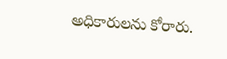అధికారులను కోరారు.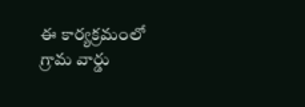ఈ కార్యక్రమంలో గ్రామ వార్డు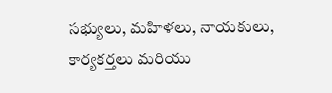సభ్యులు, మహిళలు, నాయకులు, కార్యకర్తలు మరియు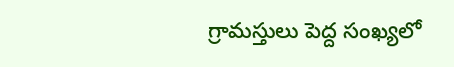గ్రామస్తులు పెద్ద సంఖ్యలో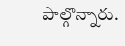పాల్గొన్నారు.